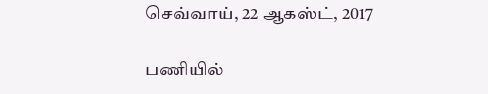செவ்வாய், 22 ஆகஸ்ட், 2017

பணியில்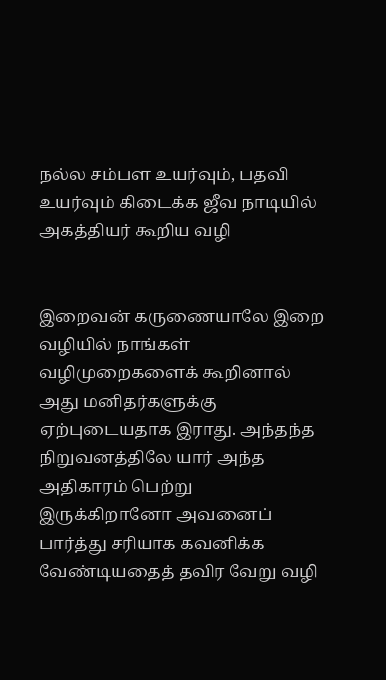நல்ல சம்பள உயர்வும், பதவி உயர்வும் கிடைக்க ஜீவ நாடியில் அகத்தியர் கூறிய வழி


இறைவன் கருணையாலே இறை வழியில் நாங்கள் வழிமுறைகளைக் கூறினால் அது மனிதர்களுக்கு ஏற்புடையதாக இராது. அந்தந்த நிறுவனத்திலே யார் அந்த அதிகாரம் பெற்று இருக்கிறானோ அவனைப் பார்த்து சரியாக கவனிக்க வேண்டியதைத் தவிர வேறு வழி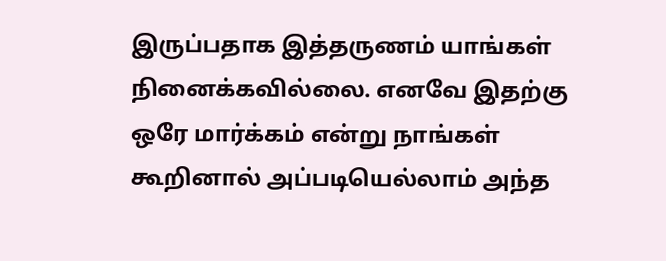இருப்பதாக இத்தருணம் யாங்கள் நினைக்கவில்லை. எனவே இதற்கு ஒரே மார்க்கம் என்று நாங்கள் கூறினால் அப்படியெல்லாம் அந்த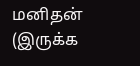மனிதன் (இருக்க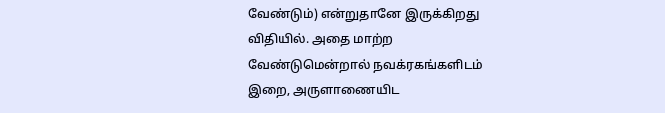வேண்டும்) என்றுதானே இருக்கிறது விதியில். அதை மாற்ற வேண்டுமென்றால் நவக்ரகங்களிடம் இறை, அருளாணையிட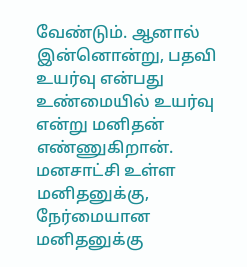வேண்டும். ஆனால் இன்னொன்று, பதவி உயர்வு என்பது உண்மையில் உயர்வு என்று மனிதன் எண்ணுகிறான். மனசாட்சி உள்ள மனிதனுக்கு, நேர்மையான மனிதனுக்கு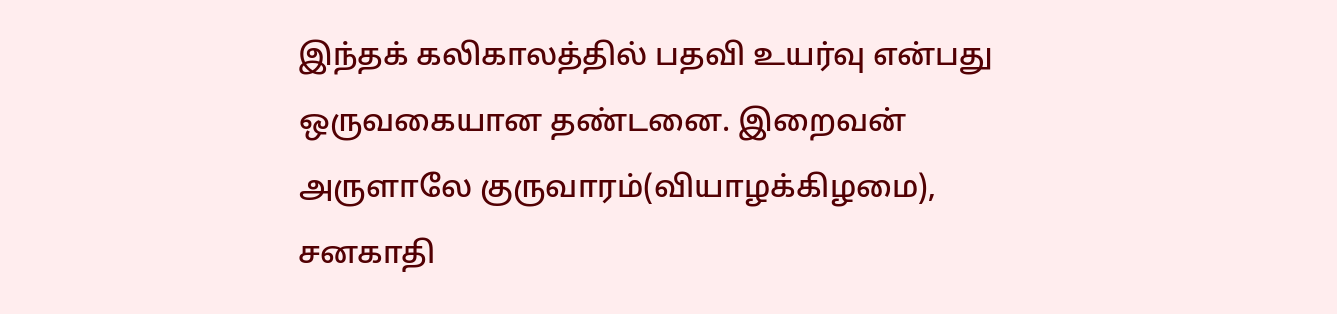இந்தக் கலிகாலத்தில் பதவி உயர்வு என்பது ஒருவகையான தண்டனை. இறைவன் அருளாலே குருவாரம்(வியாழக்கிழமை), சனகாதி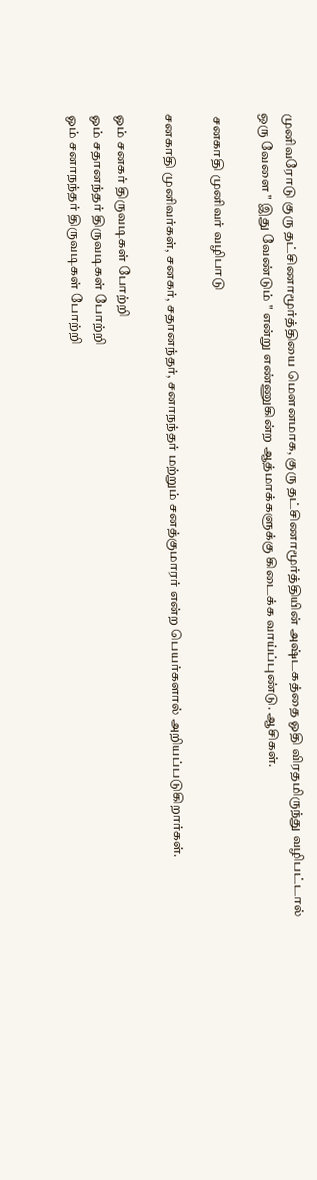முனிவரோடு குரு தட்சிணாமூர்த்தியை மௌனமாக, குரு தட்சிணாமூர்த்தியின் அஷ்டகத்தை ஓதி விரதமிருந்து வழிபட்டால் ஒரு வேளை " இது வேண்டும் " என்று எண்ணுகின்ற ஆத்மாக்களுக்கு கிடைக்க வாய்ப்புண்டு. ஆசிகள்.

 சனகாதி முனிவர் வழிபாடு

சனகாதி முனிவர்கள், சனகர், சதானந்தர், சனாநந்தர் மற்றும் சனத்குமாரர் என்ற பெயர்களால் அறியப்படுகிறார்கள்.

ஓம் சனகர் திருவடிகள் போற்றி
ஓம் சதானந்தர் திருவடிகள் போற்றி
ஓம் சனாநந்தர் திருவடிகள் போற்றி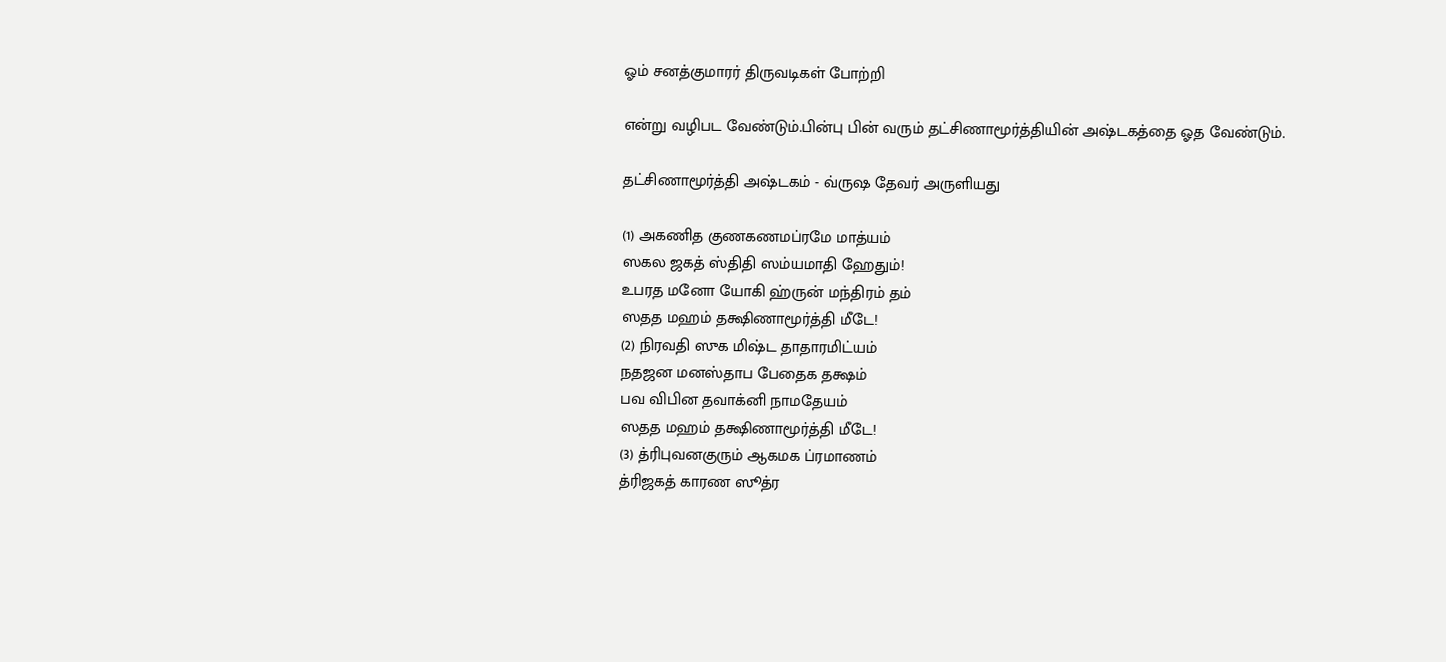ஓம் சனத்குமாரர் திருவடிகள் போற்றி

என்று வழிபட வேண்டும்.பின்பு பின் வரும் தட்சிணாமூர்த்தியின் அஷ்டகத்தை ஓத வேண்டும்.

தட்சிணாமூர்த்தி அஷ்டகம் - வ்ருஷ தேவர் அருளியது

(1) அகணித குணகணமப்ரமே மாத்யம்
ஸகல ஜகத் ஸ்திதி ஸம்யமாதி ஹேதும்!
உபரத மனோ யோகி ஹ்ருன் மந்திரம் தம்
ஸதத மஹம் தக்ஷிணாமூர்த்தி மீடே!
(2) நிரவதி ஸுக மிஷ்ட தாதாரமிட்யம்
நதஜன மனஸ்தாப பேதைக தக்ஷம்
பவ விபின தவாக்னி நாமதேயம்
ஸதத மஹம் தக்ஷிணாமூர்த்தி மீடே!
(3) த்ரிபுவனகுரும் ஆகமக ப்ரமாணம்
த்ரிஜகத் காரண ஸூத்ர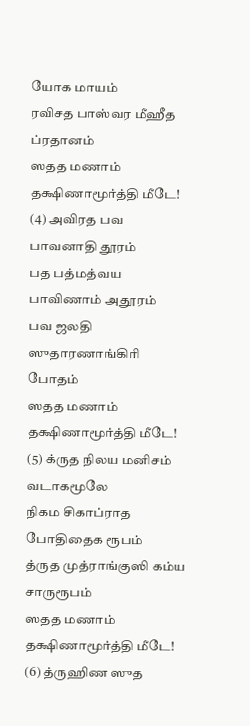யோக மாயம்
ரவிசத பாஸ்வர மீஹீத ப்ரதானம்
ஸதத மணாம் தக்ஷிணாமூர்த்தி மீடே!
(4) அவிரத பவ பாவனாதி தூரம்
பத பத்மத்வய பாவிணாம் அதூரம்
பவ ஜலதி ஸுதாரணாங்கிரி போதம்
ஸதத மணாம் தக்ஷிணாமூர்த்தி மீடே!
(5) க்ருத நிலய மனிசம் வடாகமூலே
நிகம சிகாப்ராத போதிதைக ரூபம்
த்ருத முத்ராங்குஸி கம்ய சாருரூபம்
ஸதத மணாம் தக்ஷிணாமூர்த்தி மீடே!
(6) த்ருஹிண ஸுத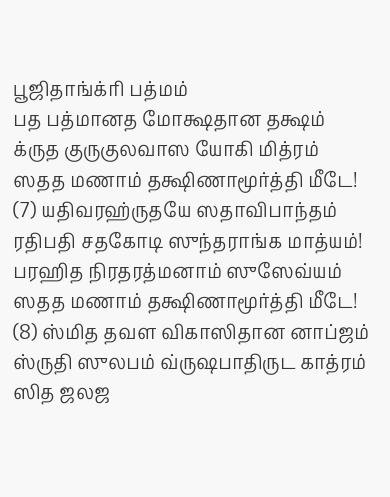பூஜிதாங்க்ரி பத்மம்
பத பத்மானத மோக்ஷதான தக்ஷம்
க்ருத குருகுலவாஸ யோகி மித்ரம்
ஸதத மணாம் தக்ஷிணாமூர்த்தி மீடே!
(7) யதிவரஹ்ருதயே ஸதாவிபாந்தம்
ரதிபதி சதகோடி ஸுந்தராங்க மாத்யம்!
பரஹித நிரதரத்மனாம் ஸுஸேவ்யம்
ஸதத மணாம் தக்ஷிணாமூர்த்தி மீடே!
(8) ஸ்மித தவள விகாஸிதான னாப்ஜம்
ஸ்ருதி ஸுலபம் வ்ருஷபாதிருட காத்ரம்
ஸித ஜலஜ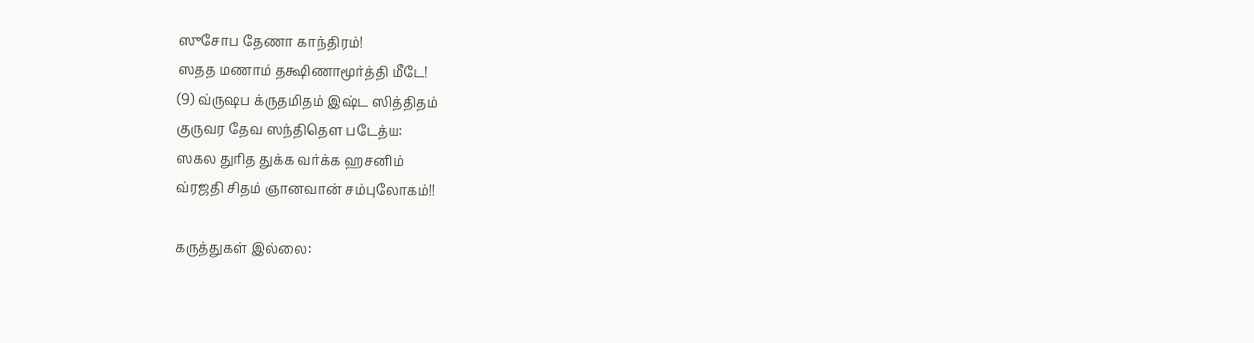ஸுசோப தேணா காந்திரம்!
ஸதத மணாம் தக்ஷிணாமூர்த்தி மீடே!
(9) வ்ருஷப க்ருதமிதம் இஷ்ட ஸித்திதம்
குருவர தேவ ஸந்திதௌ படேத்ய:
ஸகல துரித துக்க வர்க்க ஹசனிம்
வ்ரஜதி சிதம் ஞானவான் சம்புலோகம்!!

கருத்துகள் இல்லை: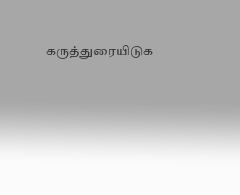கருத்துரையிடுக